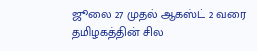ஜூலை 27 முதல் ஆகஸ்ட் 2 வரை தமிழகத்தின் சில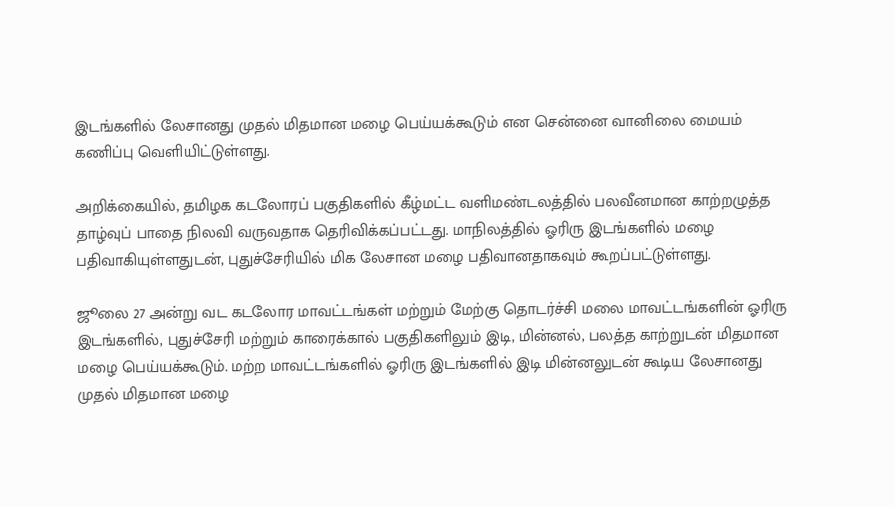இடங்களில் லேசானது முதல் மிதமான மழை பெய்யக்கூடும் என சென்னை வானிலை மையம் கணிப்பு வெளியிட்டுள்ளது.

அறிக்கையில், தமிழக கடலோரப் பகுதிகளில் கீழ்மட்ட வளிமண்டலத்தில் பலவீனமான காற்றழுத்த தாழ்வுப் பாதை நிலவி வருவதாக தெரிவிக்கப்பட்டது. மாநிலத்தில் ஓரிரு இடங்களில் மழை பதிவாகியுள்ளதுடன், புதுச்சேரியில் மிக லேசான மழை பதிவானதாகவும் கூறப்பட்டுள்ளது.

ஜூலை 27 அன்று வட கடலோர மாவட்டங்கள் மற்றும் மேற்கு தொடர்ச்சி மலை மாவட்டங்களின் ஓரிரு இடங்களில், புதுச்சேரி மற்றும் காரைக்கால் பகுதிகளிலும் இடி, மின்னல், பலத்த காற்றுடன் மிதமான மழை பெய்யக்கூடும். மற்ற மாவட்டங்களில் ஓரிரு இடங்களில் இடி மின்னலுடன் கூடிய லேசானது முதல் மிதமான மழை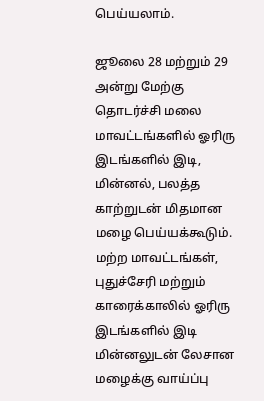பெய்யலாம்.

ஜூலை 28 மற்றும் 29 அன்று மேற்கு தொடர்ச்சி மலை மாவட்டங்களில் ஓரிரு இடங்களில் இடி, மின்னல், பலத்த காற்றுடன் மிதமான மழை பெய்யக்கூடும். மற்ற மாவட்டங்கள், புதுச்சேரி மற்றும் காரைக்காலில் ஓரிரு இடங்களில் இடி மின்னலுடன் லேசான மழைக்கு வாய்ப்பு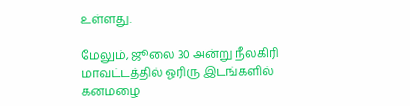உள்ளது.

மேலும், ஜூலை 30 அன்று நீலகிரி மாவட்டத்தில் ஓரிரு இடங்களில் கனமழை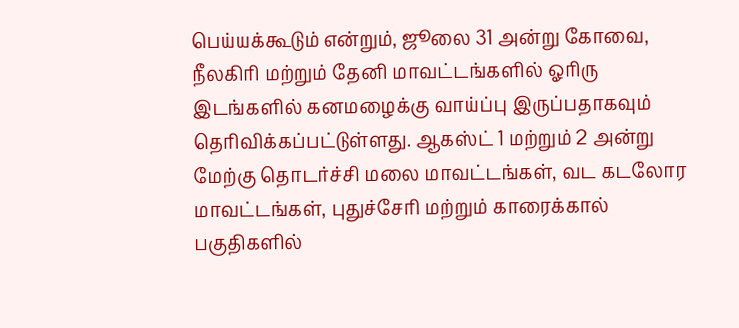பெய்யக்கூடும் என்றும், ஜூலை 31 அன்று கோவை, நீலகிரி மற்றும் தேனி மாவட்டங்களில் ஓரிரு இடங்களில் கனமழைக்கு வாய்ப்பு இருப்பதாகவும் தெரிவிக்கப்பட்டுள்ளது. ஆகஸ்ட் 1 மற்றும் 2 அன்று மேற்கு தொடர்ச்சி மலை மாவட்டங்கள், வட கடலோர மாவட்டங்கள், புதுச்சேரி மற்றும் காரைக்கால் பகுதிகளில்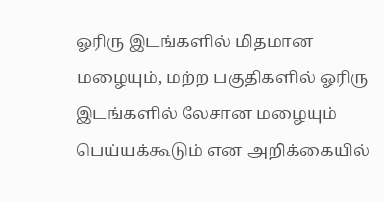ஓரிரு இடங்களில் மிதமான மழையும், மற்ற பகுதிகளில் ஓரிரு இடங்களில் லேசான மழையும் பெய்யக்கூடும் என அறிக்கையில்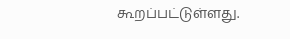கூறப்பட்டுள்ளது.